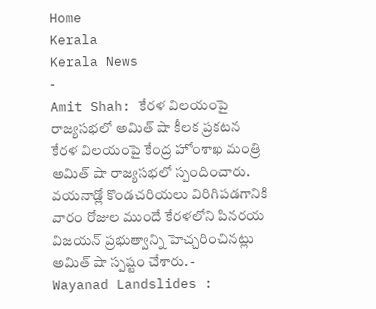Home
Kerala
Kerala News
-
Amit Shah: కేరళ విలయంపై రాజ్యసభలో అమిత్ షా కీలక ప్రకటన
కేరళ విలయంపై కేంద్ర హోంశాఖ మంత్రి అమిత్ షా రాజ్యసభలో స్పందించారు. వయనాడ్లో కొండచరియలు విరిగిపడగానికి వారం రోజుల ముందే కేరళలోని పినరయ విజయన్ ప్రభుత్వాన్ని హెచ్చరించినట్లు అమిత్ షా స్పష్టం చేశారు. -
Wayanad Landslides :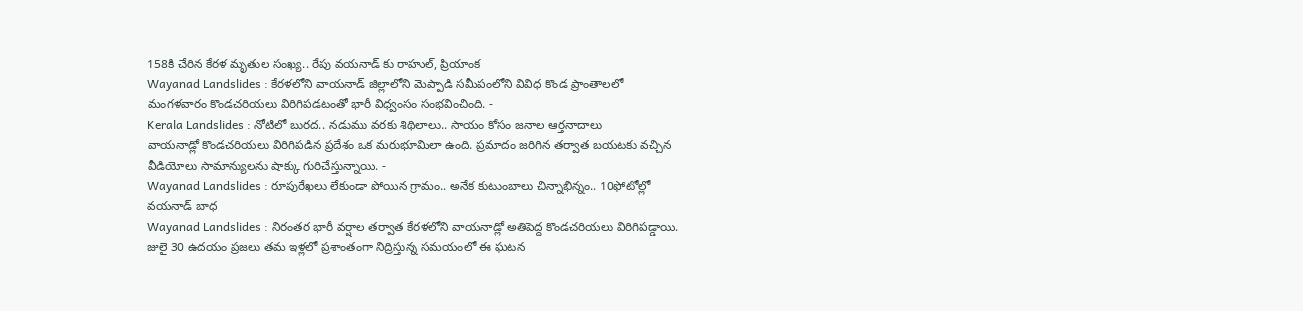158కి చేరిన కేరళ మృతుల సంఖ్య.. రేపు వయనాడ్ కు రాహుల్, ప్రియాంక
Wayanad Landslides : కేరళలోని వాయనాడ్ జిల్లాలోని మెప్పాడి సమీపంలోని వివిధ కొండ ప్రాంతాలలో మంగళవారం కొండచరియలు విరిగిపడటంతో భారీ విధ్వంసం సంభవించింది. -
Kerala Landslides : నోటిలో బురద.. నడుము వరకు శిథిలాలు.. సాయం కోసం జనాల ఆర్తనాదాలు
వాయనాడ్లో కొండచరియలు విరిగిపడిన ప్రదేశం ఒక మరుభూమిలా ఉంది. ప్రమాదం జరిగిన తర్వాత బయటకు వచ్చిన వీడియోలు సామాన్యులను షాక్కు గురిచేస్తున్నాయి. -
Wayanad Landslides : రూపురేఖలు లేకుండా పోయిన గ్రామం.. అనేక కుటుంబాలు చిన్నాభిన్నం.. 10ఫోటోల్లో వయనాడ్ బాధ
Wayanad Landslides : నిరంతర భారీ వర్షాల తర్వాత కేరళలోని వాయనాడ్లో అతిపెద్ద కొండచరియలు విరిగిపడ్డాయి. జులై 30 ఉదయం ప్రజలు తమ ఇళ్లలో ప్రశాంతంగా నిద్రిస్తున్న సమయంలో ఈ ఘటన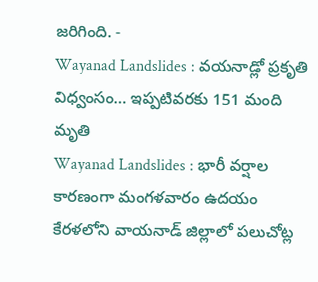జరిగింది. -
Wayanad Landslides : వయనాడ్లో ప్రకృతి విధ్వంసం… ఇప్పటివరకు 151 మంది మృతి
Wayanad Landslides : భారీ వర్షాల కారణంగా మంగళవారం ఉదయం కేరళలోని వాయనాడ్ జిల్లాలో పలుచోట్ల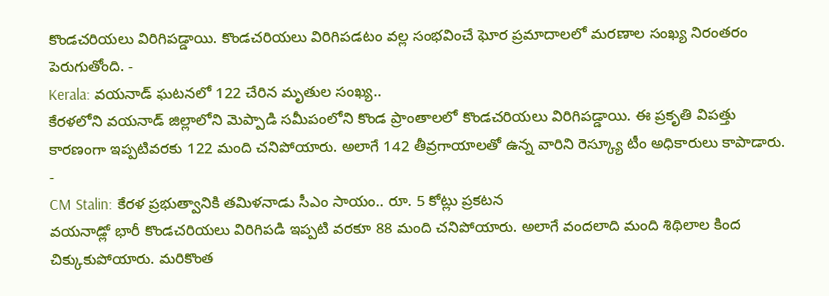కొండచరియలు విరిగిపడ్డాయి. కొండచరియలు విరిగిపడటం వల్ల సంభవించే ఘోర ప్రమాదాలలో మరణాల సంఖ్య నిరంతరం పెరుగుతోంది. -
Kerala: వయనాడ్ ఘటనలో 122 చేరిన మృతుల సంఖ్య..
కేరళలోని వయనాడ్ జిల్లాలోని మెప్పాడి సమీపంలోని కొండ ప్రాంతాలలో కొండచరియలు విరిగిపడ్డాయి. ఈ ప్రకృతి విపత్తు కారణంగా ఇప్పటివరకు 122 మంది చనిపోయారు. అలాగే 142 తీవ్రగాయాలతో ఉన్న వారిని రెస్క్యూ టీం అధికారులు కాపాడారు. -
CM Stalin: కేరళ ప్రభుత్వానికి తమిళనాడు సీఎం సాయం.. రూ. 5 కోట్లు ప్రకటన
వయనాడ్లో భారీ కొండచరియలు విరిగిపడి ఇప్పటి వరకూ 88 మంది చనిపోయారు. అలాగే వందలాది మంది శిథిలాల కింద చిక్కుకుపోయారు. మరికొంత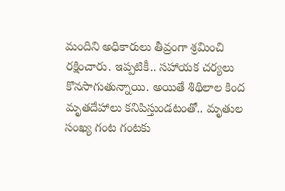మందిని అధికారులు తీవ్రంగా శ్రమించి రక్షించారు. ఇప్పటికీ.. సహాయక చర్యలు కొనసాగుతున్నాయి. అయితే శిథిలాల కింద మృతదేహాలు కనిపిస్తుండటంతో.. మృతుల సంఖ్య గంట గంటకు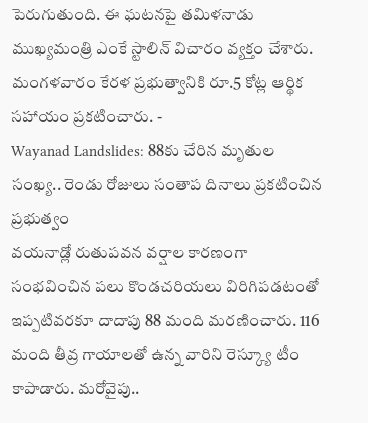పెరుగుతుంది. ఈ ఘటనపై తమిళనాడు ముఖ్యమంత్రి ఎంకే స్టాలిన్ విచారం వ్యక్తం చేశారు. మంగళవారం కేరళ ప్రభుత్వానికి రూ.5 కోట్ల ఆర్థిక సహాయం ప్రకటించారు. -
Wayanad Landslides: 88కు చేరిన మృతుల సంఖ్య.. రెండు రోజులు సంతాప దినాలు ప్రకటించిన ప్రభుత్వం
వయనాడ్లో రుతుపవన వర్షాల కారణంగా సంభవించిన పలు కొండచరియలు విరిగిపడటంతో ఇప్పటివరకూ దాదాపు 88 మంది మరణించారు. 116 మంది తీవ్ర గాయాలతో ఉన్న వారిని రెస్క్యూ టీం కాపాడారు. మరోవైపు..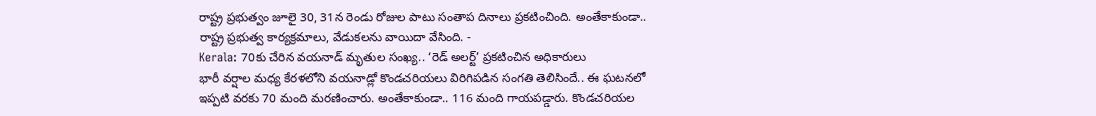రాష్ట్ర ప్రభుత్వం జూలై 30, 31న రెండు రోజుల పాటు సంతాప దినాలు ప్రకటించింది. అంతేకాకుండా.. రాష్ట్ర ప్రభుత్వ కార్యక్రమాలు, వేడుకలను వాయిదా వేసింది. -
Kerala: 70కు చేరిన వయనాడ్ మృతుల సంఖ్య.. ‘రెడ్ అలర్ట్’ ప్రకటించిన అధికారులు
భారీ వర్షాల మధ్య కేరళలోని వయనాడ్లో కొండచరియలు విరిగిపడిన సంగతి తెలిసిందే.. ఈ ఘటనలో ఇప్పటి వరకు 70 మంది మరణించారు. అంతేకాకుండా.. 116 మంది గాయపడ్డారు. కొండచరియల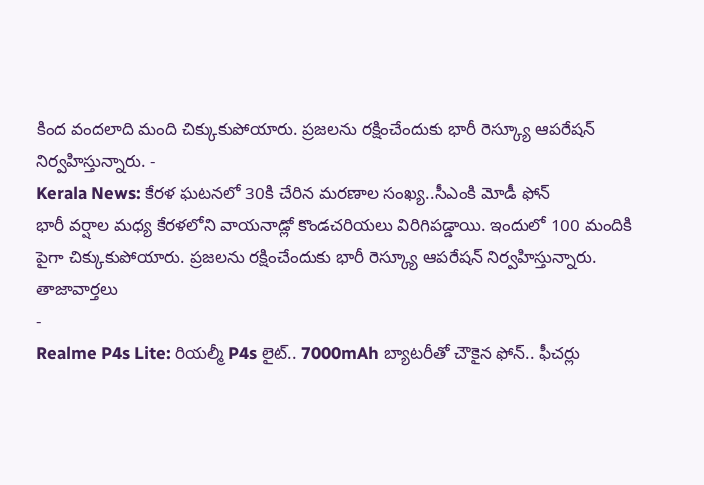కింద వందలాది మంది చిక్కుకుపోయారు. ప్రజలను రక్షించేందుకు భారీ రెస్క్యూ ఆపరేషన్ నిర్వహిస్తున్నారు. -
Kerala News: కేరళ ఘటనలో 30కి చేరిన మరణాల సంఖ్య..సీఎంకి మోడీ ఫోన్
భారీ వర్షాల మధ్య కేరళలోని వాయనాడ్లో కొండచరియలు విరిగిపడ్డాయి. ఇందులో 100 మందికి పైగా చిక్కుకుపోయారు. ప్రజలను రక్షించేందుకు భారీ రెస్క్యూ ఆపరేషన్ నిర్వహిస్తున్నారు.
తాజావార్తలు
-
Realme P4s Lite: రియల్మీ P4s లైట్.. 7000mAh బ్యాటరీతో చౌకైన ఫోన్.. ఫీచర్లు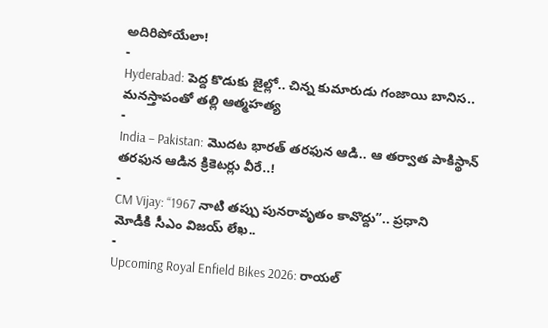అదిరిపోయేలా!
-
Hyderabad: పెద్ద కొడుకు జైల్లో.. చిన్న కుమారుడు గంజాయి బానిస.. మనస్తాపంతో తల్లి ఆత్మహత్య
-
India – Pakistan: మొదట భారత్ తరఫున ఆడి.. ఆ తర్వాత పాకిస్థాన్ తరఫున ఆడిన క్రికెటర్లు వీరే..!
-
CM Vijay: “1967 నాటి తప్పు పునరావృతం కావొద్దు”.. ప్రధాని మోడీకి సీఎం విజయ్ లేఖ..
-
Upcoming Royal Enfield Bikes 2026: రాయల్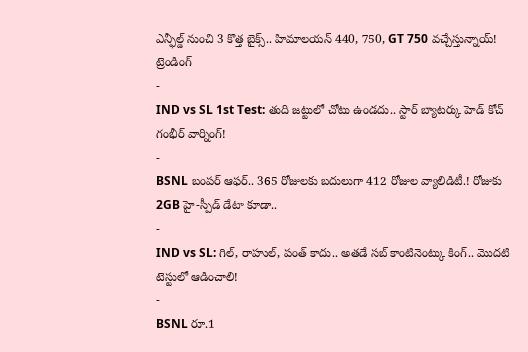ఎన్ఫీల్డ్ నుంచి 3 కొత్త బైక్స్.. హిమాలయన్ 440, 750, GT 750 వచ్చేస్తున్నాయ్!
ట్రెండింగ్
-
IND vs SL 1st Test: తుది జట్టులో చోటు ఉండదు.. స్టార్ బ్యాటర్కు హెడ్ కోచ్ గంభీర్ వార్నింగ్!
-
BSNL బంపర్ ఆఫర్.. 365 రోజులకు బదులుగా 412 రోజుల వ్యాలిడిటీ.! రోజుకు 2GB హై-స్పీడ్ డేటా కూడా..
-
IND vs SL: గిల్, రాహుల్, పంత్ కాదు.. అతడే సబ్ కాంటినెంట్కు కింగ్.. మొదటి టెస్టులో ఆడించాలి!
-
BSNL రూ.1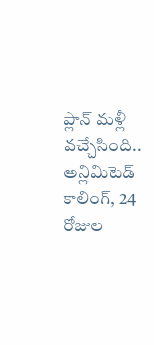ప్లాన్ మళ్లీ వచ్చేసింది.. అన్లిమిటెడ్ కాలింగ్, 24 రోజుల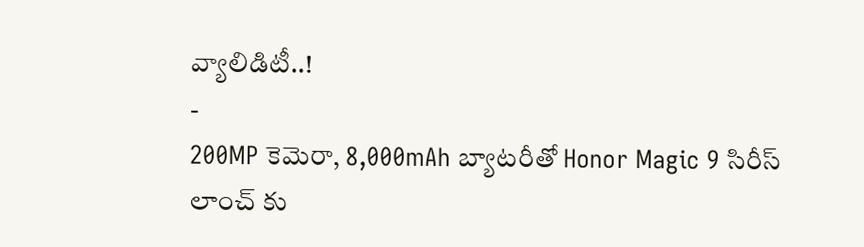వ్యాలిడిటీ..!
-
200MP కెమెరా, 8,000mAh బ్యాటరీతో Honor Magic 9 సిరీస్ లాంచ్ కు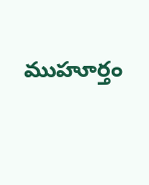ముహూర్తం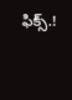ఫిక్స్.!